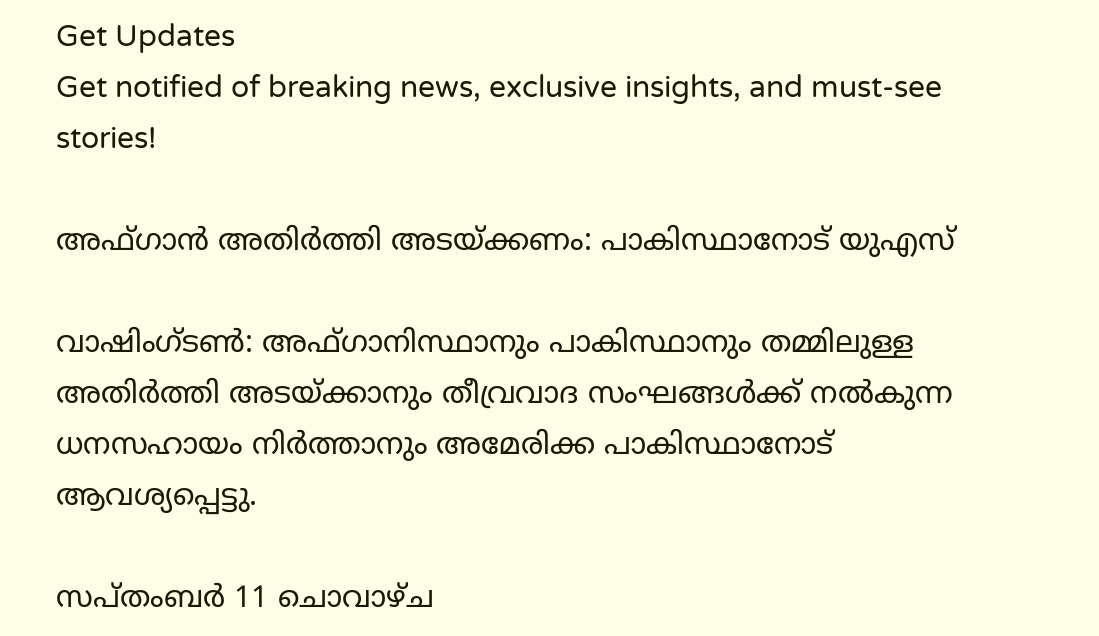Get Updates
Get notified of breaking news, exclusive insights, and must-see stories!

അഫ്ഗാന്‍ അതിര്‍ത്തി അടയ്ക്കണം: പാകിസ്ഥാനോട് യുഎസ്

വാഷിംഗ്ടണ്‍: അഫ്ഗാനിസ്ഥാനും പാകിസ്ഥാനും തമ്മിലുള്ള അതിര്‍ത്തി അടയ്ക്കാനും തീവ്രവാദ സംഘങ്ങള്‍ക്ക് നല്‍കുന്ന ധനസഹായം നിര്‍ത്താനും അമേരിക്ക പാകിസ്ഥാനോട് ആവശ്യപ്പെട്ടു.

സപ്തംബര്‍ 11 ചൊവാഴ്ച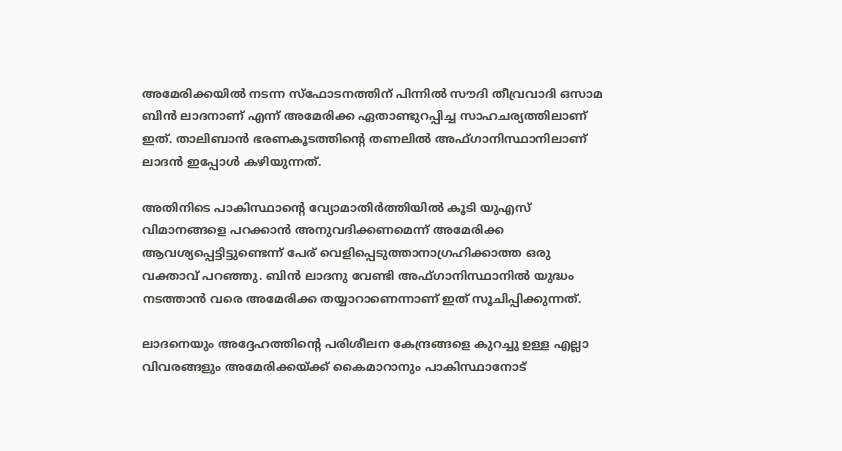അമേരിക്കയില്‍ നടന്ന സ്ഫോടനത്തിന് പിന്നില്‍ സൗദി തീവ്രവാദി ഒസാമ ബിന്‍ ലാദനാണ് എന്ന് അമേരിക്ക ഏതാണ്ടുറപ്പിച്ച സാഹചര്യത്തിലാണ് ഇത്. താലിബാന്‍ ഭരണകൂടത്തിന്റെ തണലില്‍ അഫ്ഗാനിസ്ഥാനിലാണ് ലാദന്‍ ഇപ്പോള്‍ കഴിയുന്നത്.

അതിനിടെ പാകിസ്ഥാന്റെ വ്യോമാതിര്‍ത്തിയില്‍ കൂടി യുഎസ് വിമാനങ്ങളെ പറക്കാന്‍ അനുവദിക്കണമെന്ന് അമേരിക്ക ആവശ്യപ്പെട്ടിട്ടുണ്ടെന്ന് പേര് വെളിപ്പെടുത്താനാഗ്രഹിക്കാത്ത ഒരു വക്താവ് പറഞ്ഞു. ബിന്‍ ലാദനു വേണ്ടി അഫ്ഗാനിസ്ഥാനില്‍ യുദ്ധം നടത്താന്‍ വരെ അമേരിക്ക തയ്യാറാണെന്നാണ് ഇത് സൂചിപ്പിക്കുന്നത്.

ലാദനെയും അദ്ദേഹത്തിന്റെ പരിശീലന കേന്ദ്രങ്ങളെ കുറച്ചു ഉള്ള എല്ലാ വിവരങ്ങളും അമേരിക്കയ്ക്ക് കൈമാറാനും പാകിസ്ഥാനോട്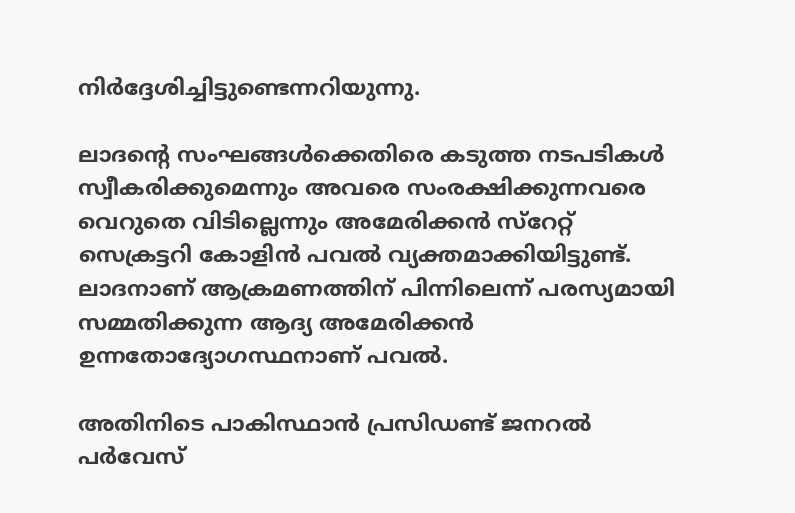നിര്‍ദ്ദേശിച്ചിട്ടുണ്ടെന്നറിയുന്നു.

ലാദന്റെ സംഘങ്ങള്‍ക്കെതിരെ കടുത്ത നടപടികള്‍ സ്വീകരിക്കുമെന്നും അവരെ സംരക്ഷിക്കുന്നവരെ വെറുതെ വിടില്ലെന്നും അമേരിക്കന്‍ സ്റേറ്റ് സെക്രട്ടറി കോളിന്‍ പവല്‍ വ്യക്തമാക്കിയിട്ടുണ്ട്. ലാദനാണ് ആക്രമണത്തിന് പിന്നിലെന്ന് പരസ്യമായി സമ്മതിക്കുന്ന ആദ്യ അമേരിക്കന്‍ ഉന്നതോദ്യോഗസ്ഥനാണ് പവല്‍.

അതിനിടെ പാകിസ്ഥാന്‍ പ്രസിഡണ്ട് ജനറല്‍ പര്‍വേസ്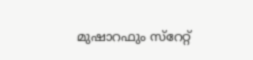മുഷാറഫും സ്റേറ്റ്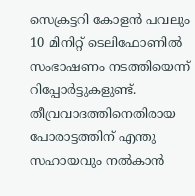സെക്രട്ടറി കോളന്‍ പവലും 10 മിനിറ്റ് ടെലിഫോണില്‍ സംഭാഷണം നടത്തിയെന്ന് റിപ്പോര്‍ട്ടുകളുണ്ട്. തീവ്രവാദത്തിനെതിരായ പോരാട്ടത്തിന് എന്തു സഹായവും നല്‍കാന്‍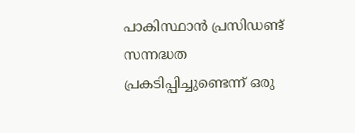പാകിസ്ഥാന്‍ പ്രസിഡണ്ട് സന്നദ്ധത പ്രകടിപ്പിച്ചുണ്ടെന്ന് ഒരു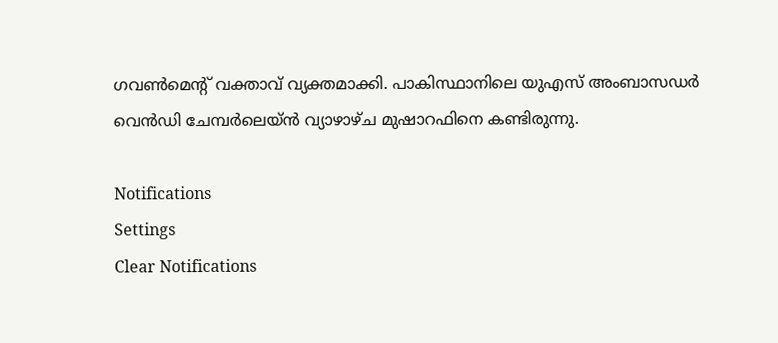ഗവണ്‍മെന്റ് വക്താവ് വ്യക്തമാക്കി. പാകിസ്ഥാനിലെ യുഎസ് അംബാസഡര്‍ വെന്‍ഡി ചേമ്പര്‍ലെയ്ന്‍ വ്യാഴാഴ്ച മുഷാറഫിനെ കണ്ടിരുന്നു.

Notifications
Settings
Clear Notifications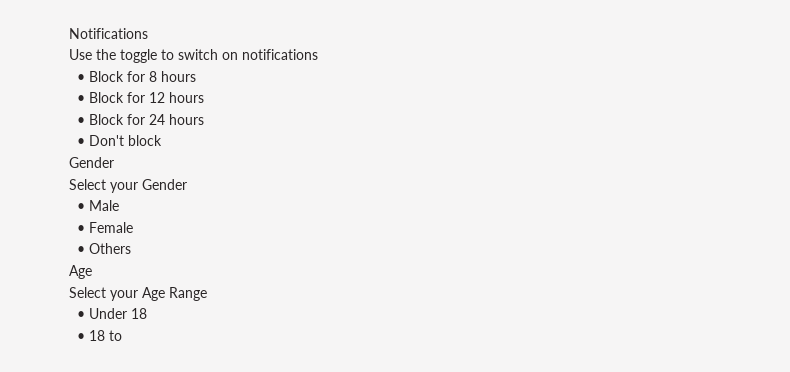Notifications
Use the toggle to switch on notifications
  • Block for 8 hours
  • Block for 12 hours
  • Block for 24 hours
  • Don't block
Gender
Select your Gender
  • Male
  • Female
  • Others
Age
Select your Age Range
  • Under 18
  • 18 to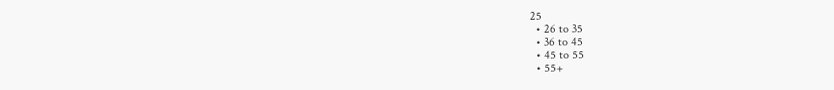25
  • 26 to 35
  • 36 to 45
  • 45 to 55
  • 55+